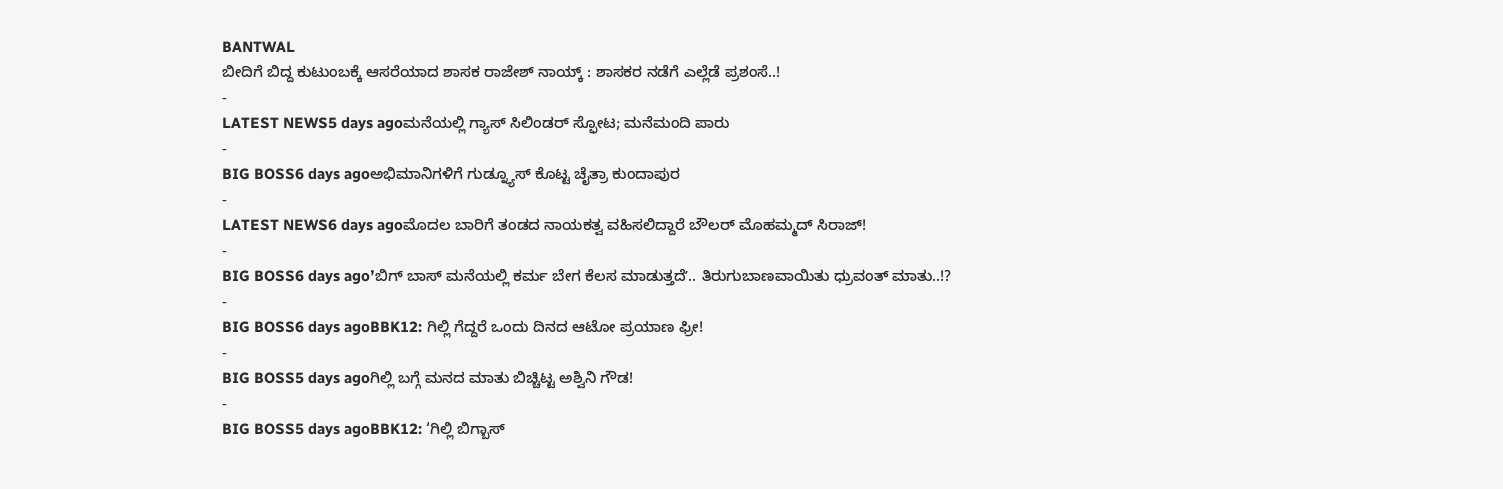BANTWAL
ಬೀದಿಗೆ ಬಿದ್ದ ಕುಟುಂಬಕ್ಕೆ ಆಸರೆಯಾದ ಶಾಸಕ ರಾಜೇಶ್ ನಾಯ್ಕ್ : ಶಾಸಕರ ನಡೆಗೆ ಎಲ್ಲೆಡೆ ಪ್ರಶಂಸೆ..!
-
LATEST NEWS5 days agoಮನೆಯಲ್ಲಿ ಗ್ಯಾಸ್ ಸಿಲಿಂಡರ್ ಸ್ಫೋಟ; ಮನೆಮಂದಿ ಪಾರು
-
BIG BOSS6 days agoಅಭಿಮಾನಿಗಳಿಗೆ ಗುಡ್ನ್ಯೂಸ್ ಕೊಟ್ಟ ಚೈತ್ರಾ ಕುಂದಾಪುರ
-
LATEST NEWS6 days agoಮೊದಲ ಬಾರಿಗೆ ತಂಡದ ನಾಯಕತ್ವ ವಹಿಸಲಿದ್ದಾರೆ ಬೌಲರ್ ಮೊಹಮ್ಮದ್ ಸಿರಾಜ್!
-
BIG BOSS6 days agoʼಬಿಗ್ ಬಾಸ್ ಮನೆಯಲ್ಲಿ ಕರ್ಮ ಬೇಗ ಕೆಲಸ ಮಾಡುತ್ತದೆʼ.. ತಿರುಗುಬಾಣವಾಯಿತು ಧ್ರುವಂತ್ ಮಾತು..!?
-
BIG BOSS6 days agoBBK12: ಗಿಲ್ಲಿ ಗೆದ್ದರೆ ಒಂದು ದಿನದ ಆಟೋ ಪ್ರಯಾಣ ಫ್ರೀ!
-
BIG BOSS5 days agoಗಿಲ್ಲಿ ಬಗ್ಗೆ ಮನದ ಮಾತು ಬಿಚ್ಚಿಟ್ಟ ಅಶ್ವಿನಿ ಗೌಡ!
-
BIG BOSS5 days agoBBK12: ‘ಗಿಲ್ಲಿ ಬಿಗ್ಬಾಸ್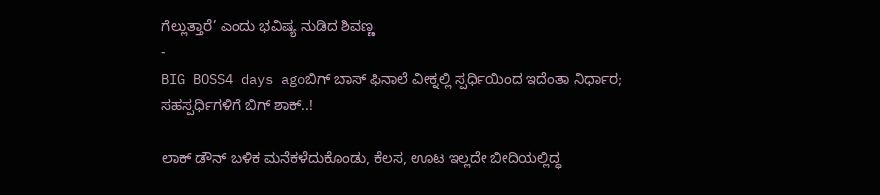ಗೆಲ್ಲುತ್ತಾರೆ’ ಎಂದು ಭವಿಷ್ಯ ನುಡಿದ ಶಿವಣ್ಣ
-
BIG BOSS4 days agoಬಿಗ್ ಬಾಸ್ ಫಿನಾಲೆ ವೀಕ್ನಲ್ಲಿ ಸ್ಪರ್ಧಿಯಿಂದ ಇದೆಂತಾ ನಿರ್ಧಾರ; ಸಹಸ್ಪರ್ಧಿಗಳಿಗೆ ಬಿಗ್ ಶಾಕ್..!

ಲಾಕ್ ಡೌನ್ ಬಳಿಕ ಮನೆಕಳೆದುಕೊಂಡು, ಕೆಲಸ, ಊಟ ಇಲ್ಲದೇ ಬೀದಿಯಲ್ಲಿದ್ಧ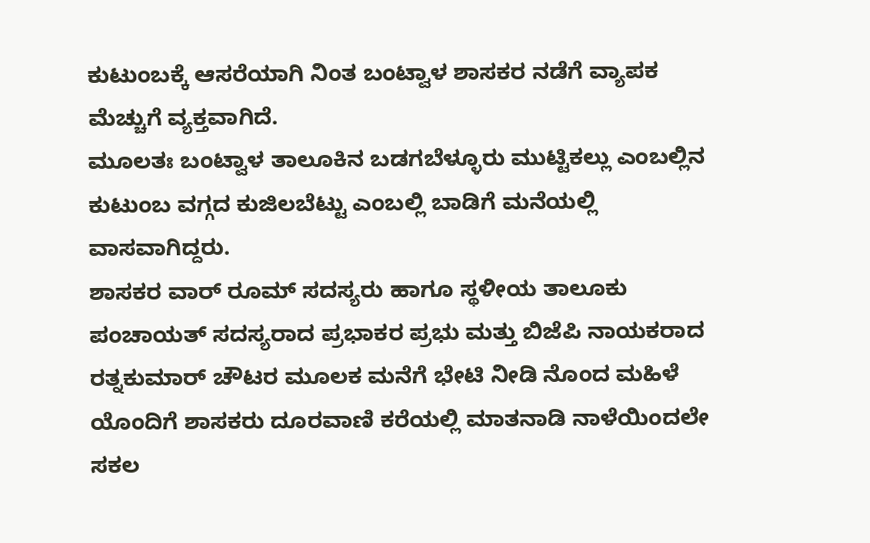ಕುಟುಂಬಕ್ಕೆ ಆಸರೆಯಾಗಿ ನಿಂತ ಬಂಟ್ವಾಳ ಶಾಸಕರ ನಡೆಗೆ ವ್ಯಾಪಕ ಮೆಚ್ಚುಗೆ ವ್ಯಕ್ತವಾಗಿದೆ.
ಮೂಲತಃ ಬಂಟ್ವಾಳ ತಾಲೂಕಿನ ಬಡಗಬೆಳ್ಳೂರು ಮುಟ್ಟಿಕಲ್ಲು ಎಂಬಲ್ಲಿನ ಕುಟುಂಬ ವಗ್ಗದ ಕುಜಿಲಬೆಟ್ಟು ಎಂಬಲ್ಲಿ ಬಾಡಿಗೆ ಮನೆಯಲ್ಲಿ ವಾಸವಾಗಿದ್ದರು.
ಶಾಸಕರ ವಾರ್ ರೂಮ್ ಸದಸ್ಯರು ಹಾಗೂ ಸ್ಥಳೀಯ ತಾಲೂಕು ಪಂಚಾಯತ್ ಸದಸ್ಯರಾದ ಪ್ರಭಾಕರ ಪ್ರಭು ಮತ್ತು ಬಿಜೆಪಿ ನಾಯಕರಾದ ರತ್ನಕುಮಾರ್ ಚೌಟರ ಮೂಲಕ ಮನೆಗೆ ಭೇಟಿ ನೀಡಿ ನೊಂದ ಮಹಿಳೆ ಯೊಂದಿಗೆ ಶಾಸಕರು ದೂರವಾಣಿ ಕರೆಯಲ್ಲಿ ಮಾತನಾಡಿ ನಾಳೆಯಿಂದಲೇ ಸಕಲ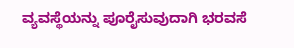ವ್ಯವಸ್ಥೆಯನ್ನು ಪೂರೈಸುವುದಾಗಿ ಭರವಸೆ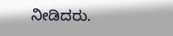ನೀಡಿದರು.